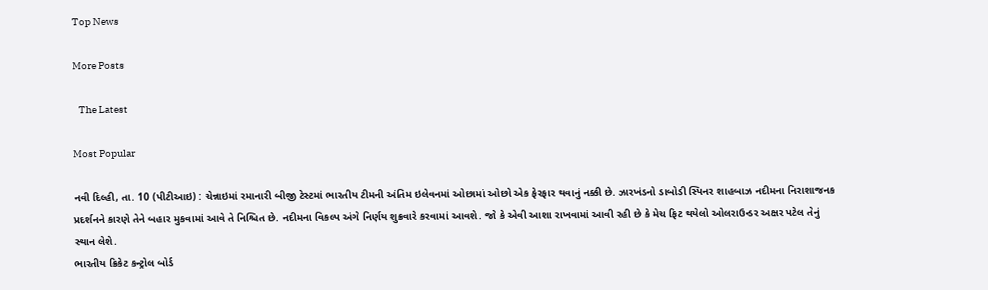Top News

More Posts

   The Latest

Most Popular

નવી દિલ્હી, તા. 10 (પીટીઆઇ) : ચેન્નાઇમાં રમાનારી બીજી ટેસ્ટમાં ભારતીય ટીમની અંતિમ ઇલેવનમાં ઓછામાં ઓછો એક ફેરફાર થવાનું નક્કી છે. ઝારખંડનો ડાબોડી સ્પિનર શાહબાઝ નદીમના નિરાશાજનક પ્રદર્શનને કારણે તેને બહાર મુકવામાં આવે તે નિશ્ચિત છે. નદીમના વિકલ્પ અંગે નિર્ણય શુક્રવારે કરવામાં આવશે. જો કે એવી આશા રાખવામાં આવી રહી છે કે મેચ ફિટ થયેલો ઓલરાઉન્ડર અક્ષર પટેલ તેનું સ્થાન લેશે.
ભારતીય ક્રિકેટ કન્ટ્રોલ બોર્ડ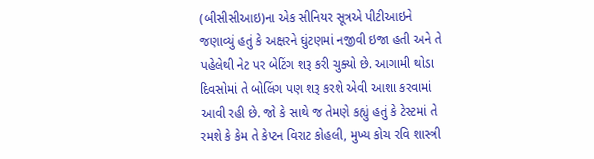(બીસીસીઆઇ)ના એક સીનિયર સૂત્રએ પીટીઆઇને જણાવ્યું હતું કે અક્ષરને ઘુંટણમાં નજીવી ઇજા હતી અને તે પહેલેથી નેટ પર બેટિંગ શરૂ કરી ચુક્યો છે. આગામી થોડા દિવસોમાં તે બોલિંગ પણ શરૂ કરશે એવી આશા કરવામાં આવી રહી છે. જો કે સાથે જ તેમણે કહ્યું હતું કે ટેસ્ટમાં તે રમશે કે કેમ તે કેપ્ટન વિરાટ કોહલી, મુખ્ય કોચ રવિ શાસ્ત્રી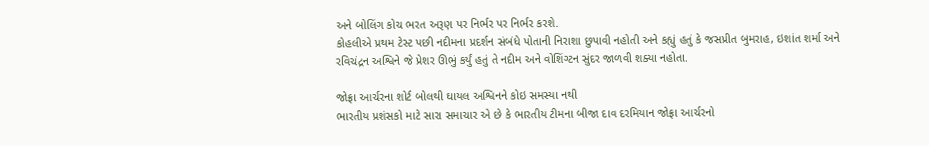અને બોલિંગ કોચ ભરત અરૂણ પર નિર્ભર પર નિર્ભર કરશે.
કોહલીએ પ્રથમ ટેસ્ટ પછી નદીમના પ્રદર્શન સંબંધે પોતાની નિરાશા છુપાવી નહોતી અને કહ્યું હતું કે જસપ્રીત બુમરાહ, ઇશાંત શર્મા અને રવિચંદ્રન અશ્વિને જે પ્રેશર ઊભું કર્યું હતું તે નદીમ અને વોશિંગ્ટન સુંદર જાળવી શક્યા નહોતા.

જોફ્રા આર્ચરના શોર્ટ બોલથી ઘાયલ અશ્વિનને કોઇ સમસ્યા નથી
ભારતીય પ્રશંસકો માટે સારા સમાચાર એ છે કે ભારતીય ટીમના બીજા દાવ દરમિયાન જોફ્રા આર્ચરનો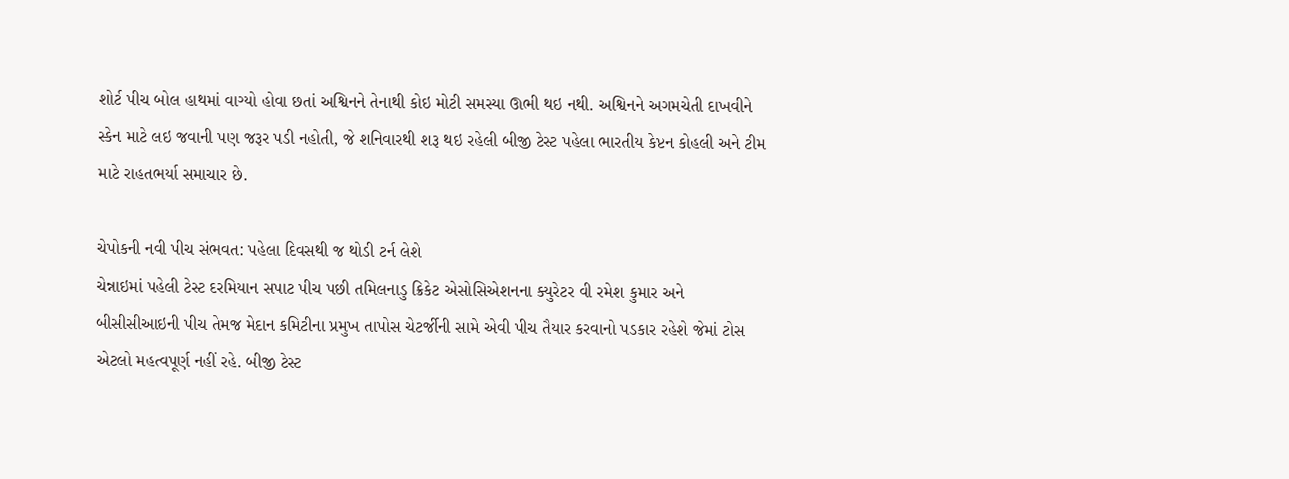શોર્ટ પીચ બોલ હાથમાં વાગ્યો હોવા છતાં અશ્વિનને તેનાથી કોઇ મોટી સમસ્યા ઊભી થઇ નથી. અશ્વિનને અગમચેતી દાખવીને સ્કેન માટે લઇ જવાની પણ જરૂર પડી નહોતી, જે શનિવારથી શરૂ થઇ રહેલી બીજી ટેસ્ટ પહેલા ભારતીય કેપ્ટન કોહલી અને ટીમ માટે રાહતભર્યા સમાચાર છે.

ચેપોકની નવી પીચ સંભવત: પહેલા દિવસથી જ થોડી ટર્ન લેશે
ચેન્નાઇમાં પહેલી ટેસ્ટ દરમિયાન સપાટ પીચ પછી તમિલનાડુ ક્રિકેટ એસોસિએશનના ક્યુરેટર વી રમેશ કુમાર અને બીસીસીઆઇની પીચ તેમજ મેદાન કમિટીના પ્રમુખ તાપોસ ચેટર્જીની સામે એવી પીચ તૈયાર કરવાનો પડકાર રહેશે જેમાં ટોસ એટલો મહત્વપૂર્ણ નહીં રહે. બીજી ટેસ્ટ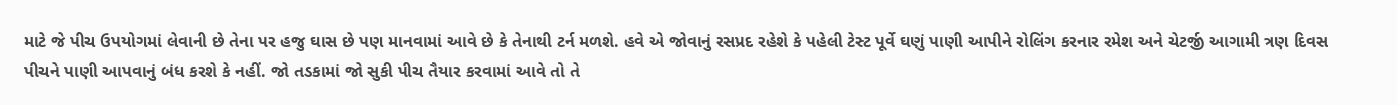માટે જે પીચ ઉપયોગમાં લેવાની છે તેના પર હજુ ઘાસ છે પણ માનવામાં આવે છે કે તેનાથી ટર્ન મળશે. હવે એ જોવાનું રસપ્રદ રહેશે કે પહેલી ટેસ્ટ પૂર્વે ઘણું પાણી આપીને રોલિંગ કરનાર રમેશ અને ચેટર્જી આગામી ત્રણ દિવસ પીચને પાણી આપવાનું બંધ કરશે કે નહીં. જો તડકામાં જો સુકી પીચ તૈયાર કરવામાં આવે તો તે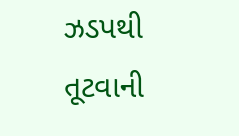ઝડપથી તૂટવાની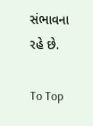સંભાવના રહે છે.

To Top